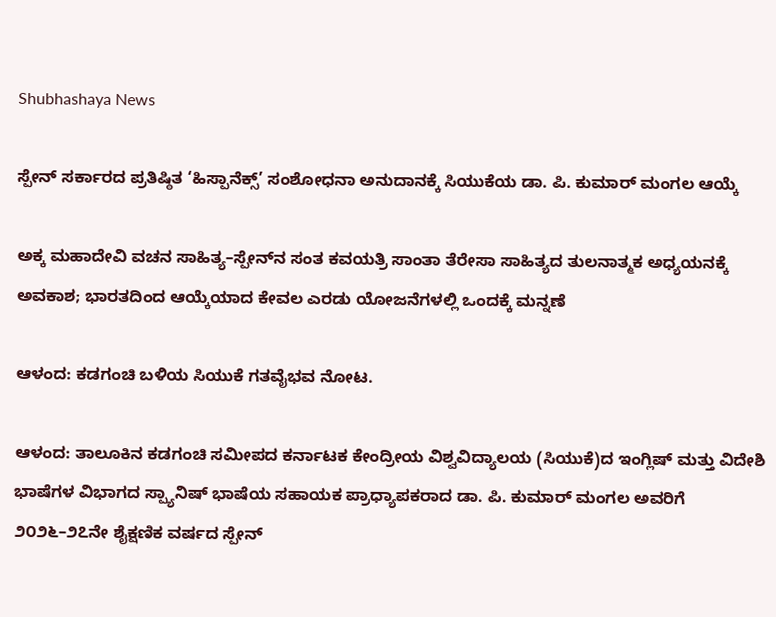Shubhashaya News

ಸ್ಪೇನ್ ಸರ್ಕಾರದ ಪ್ರತಿಷ್ಠಿತ ‘ಹಿಸ್ಪಾನೆಕ್ಸ್’ ಸಂಶೋಧನಾ ಅನುದಾನಕ್ಕೆ ಸಿಯುಕೆಯ ಡಾ. ಪಿ. ಕುಮಾರ್ ಮಂಗಲ ಆಯ್ಕೆ

ಅಕ್ಕ ಮಹಾದೇವಿ ವಚನ ಸಾಹಿತ್ಯ–ಸ್ಪೇನ್‌ನ ಸಂತ ಕವಯತ್ರಿ ಸಾಂತಾ ತೆರೇಸಾ ಸಾಹಿತ್ಯದ ತುಲನಾತ್ಮಕ ಅಧ್ಯಯನಕ್ಕೆ ಅವಕಾಶ; ಭಾರತದಿಂದ ಆಯ್ಕೆಯಾದ ಕೇವಲ ಎರಡು ಯೋಜನೆಗಳಲ್ಲಿ ಒಂದಕ್ಕೆ ಮನ್ನಣೆ

ಆಳಂದ: ಕಡಗಂಚಿ ಬಳಿಯ ಸಿಯುಕೆ ಗತವೈಭವ ನೋಟ.

ಆಳಂದ: ತಾಲೂಕಿನ ಕಡಗಂಚಿ ಸಮೀಪದ ಕರ್ನಾಟಕ ಕೇಂದ್ರೀಯ ವಿಶ್ವವಿದ್ಯಾಲಯ (ಸಿಯುಕೆ)ದ ಇಂಗ್ಲಿಷ್ ಮತ್ತು ವಿದೇಶಿ ಭಾಷೆಗಳ ವಿಭಾಗದ ಸ್ಪ್ಯಾನಿಷ್ ಭಾಷೆಯ ಸಹಾಯಕ ಪ್ರಾಧ್ಯಾಪಕರಾದ ಡಾ. ಪಿ. ಕುಮಾರ್ ಮಂಗಲ ಅವರಿಗೆ ೨೦೨೬–೨೭ನೇ ಶೈಕ್ಷಣಿಕ ವರ್ಷದ ಸ್ಪೇನ್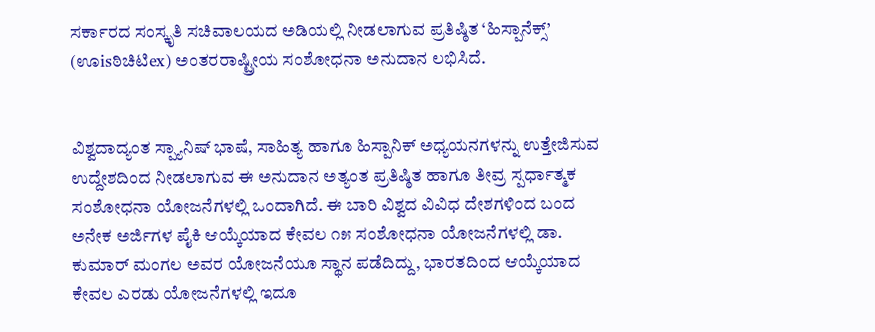ಸರ್ಕಾರದ ಸಂಸ್ಕೃತಿ ಸಚಿವಾಲಯದ ಅಡಿಯಲ್ಲಿ ನೀಡಲಾಗುವ ಪ್ರತಿಷ್ಠಿತ ‘ಹಿಸ್ಪಾನೆಕ್ಸ್’ (ಊisಠಿಚಿಟಿex) ಅಂತರರಾಷ್ಟ್ರೀಯ ಸಂಶೋಧನಾ ಅನುದಾನ ಲಭಿಸಿದೆ.


ವಿಶ್ವದಾದ್ಯಂತ ಸ್ಪ್ಯಾನಿಷ್ ಭಾಷೆ, ಸಾಹಿತ್ಯ ಹಾಗೂ ಹಿಸ್ಪಾನಿಕ್ ಅಧ್ಯಯನಗಳನ್ನು ಉತ್ತೇಜಿಸುವ ಉದ್ದೇಶದಿಂದ ನೀಡಲಾಗುವ ಈ ಅನುದಾನ ಅತ್ಯಂತ ಪ್ರತಿಷ್ಠಿತ ಹಾಗೂ ತೀವ್ರ ಸ್ಪರ್ಧಾತ್ಮಕ ಸಂಶೋಧನಾ ಯೋಜನೆಗಳಲ್ಲಿ ಒಂದಾಗಿದೆ. ಈ ಬಾರಿ ವಿಶ್ವದ ವಿವಿಧ ದೇಶಗಳಿಂದ ಬಂದ ಅನೇಕ ಅರ್ಜಿಗಳ ಪೈಕಿ ಆಯ್ಕೆಯಾದ ಕೇವಲ ೧೫ ಸಂಶೋಧನಾ ಯೋಜನೆಗಳಲ್ಲಿ ಡಾ. ಕುಮಾರ್ ಮಂಗಲ ಅವರ ಯೋಜನೆಯೂ ಸ್ಥಾನ ಪಡೆದಿದ್ದು, ಭಾರತದಿಂದ ಆಯ್ಕೆಯಾದ ಕೇವಲ ಎರಡು ಯೋಜನೆಗಳಲ್ಲಿ ಇದೂ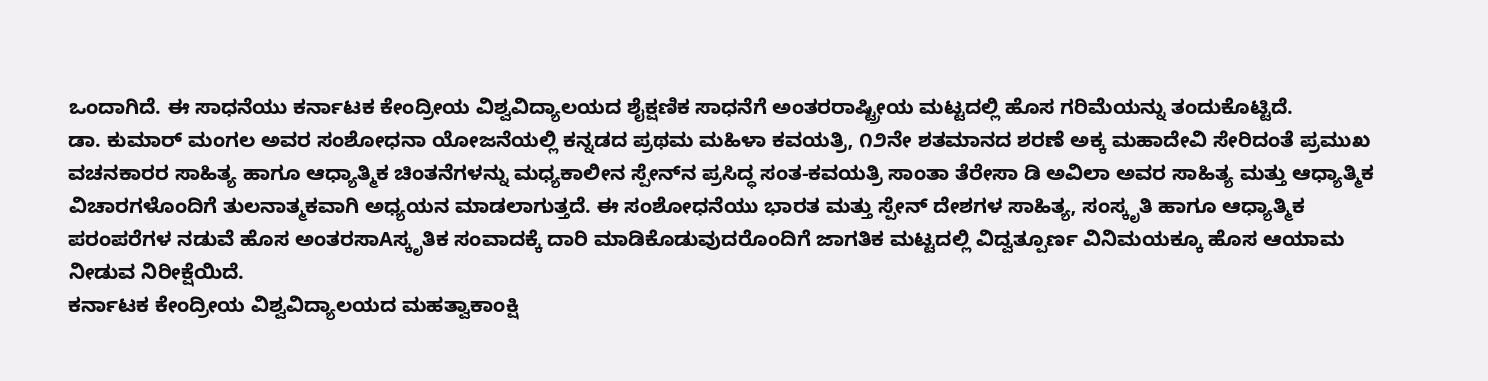ಒಂದಾಗಿದೆ. ಈ ಸಾಧನೆಯು ಕರ್ನಾಟಕ ಕೇಂದ್ರೀಯ ವಿಶ್ವವಿದ್ಯಾಲಯದ ಶೈಕ್ಷಣಿಕ ಸಾಧನೆಗೆ ಅಂತರರಾಷ್ಟ್ರೀಯ ಮಟ್ಟದಲ್ಲಿ ಹೊಸ ಗರಿಮೆಯನ್ನು ತಂದುಕೊಟ್ಟಿದೆ.
ಡಾ. ಕುಮಾರ್ ಮಂಗಲ ಅವರ ಸಂಶೋಧನಾ ಯೋಜನೆಯಲ್ಲಿ ಕನ್ನಡದ ಪ್ರಥಮ ಮಹಿಳಾ ಕವಯತ್ರಿ, ೧೨ನೇ ಶತಮಾನದ ಶರಣೆ ಅಕ್ಕ ಮಹಾದೇವಿ ಸೇರಿದಂತೆ ಪ್ರಮುಖ ವಚನಕಾರರ ಸಾಹಿತ್ಯ ಹಾಗೂ ಆಧ್ಯಾತ್ಮಿಕ ಚಿಂತನೆಗಳನ್ನು ಮಧ್ಯಕಾಲೀನ ಸ್ಪೇನ್‌ನ ಪ್ರಸಿದ್ಧ ಸಂತ-ಕವಯತ್ರಿ ಸಾಂತಾ ತೆರೇಸಾ ಡಿ ಅವಿಲಾ ಅವರ ಸಾಹಿತ್ಯ ಮತ್ತು ಆಧ್ಯಾತ್ಮಿಕ ವಿಚಾರಗಳೊಂದಿಗೆ ತುಲನಾತ್ಮಕವಾಗಿ ಅಧ್ಯಯನ ಮಾಡಲಾಗುತ್ತದೆ. ಈ ಸಂಶೋಧನೆಯು ಭಾರತ ಮತ್ತು ಸ್ಪೇನ್ ದೇಶಗಳ ಸಾಹಿತ್ಯ, ಸಂಸ್ಕೃತಿ ಹಾಗೂ ಆಧ್ಯಾತ್ಮಿಕ ಪರಂಪರೆಗಳ ನಡುವೆ ಹೊಸ ಅಂತರಸಾAಸ್ಕೃತಿಕ ಸಂವಾದಕ್ಕೆ ದಾರಿ ಮಾಡಿಕೊಡುವುದರೊಂದಿಗೆ ಜಾಗತಿಕ ಮಟ್ಟದಲ್ಲಿ ವಿದ್ವತ್ಪೂರ್ಣ ವಿನಿಮಯಕ್ಕೂ ಹೊಸ ಆಯಾಮ ನೀಡುವ ನಿರೀಕ್ಷೆಯಿದೆ.
ಕರ್ನಾಟಕ ಕೇಂದ್ರೀಯ ವಿಶ್ವವಿದ್ಯಾಲಯದ ಮಹತ್ವಾಕಾಂಕ್ಷಿ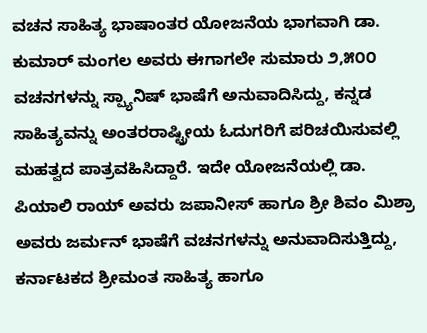ವಚನ ಸಾಹಿತ್ಯ ಭಾಷಾಂತರ ಯೋಜನೆಯ ಭಾಗವಾಗಿ ಡಾ. ಕುಮಾರ್ ಮಂಗಲ ಅವರು ಈಗಾಗಲೇ ಸುಮಾರು ೨,೫೦೦ ವಚನಗಳನ್ನು ಸ್ಪ್ಯಾನಿಷ್ ಭಾಷೆಗೆ ಅನುವಾದಿಸಿದ್ದು, ಕನ್ನಡ ಸಾಹಿತ್ಯವನ್ನು ಅಂತರರಾಷ್ಟ್ರೀಯ ಓದುಗರಿಗೆ ಪರಿಚಯಿಸುವಲ್ಲಿ ಮಹತ್ವದ ಪಾತ್ರವಹಿಸಿದ್ದಾರೆ. ಇದೇ ಯೋಜನೆಯಲ್ಲಿ ಡಾ. ಪಿಯಾಲಿ ರಾಯ್ ಅವರು ಜಪಾನೀಸ್ ಹಾಗೂ ಶ್ರೀ ಶಿವಂ ಮಿಶ್ರಾ ಅವರು ಜರ್ಮನ್ ಭಾಷೆಗೆ ವಚನಗಳನ್ನು ಅನುವಾದಿಸುತ್ತಿದ್ದು, ಕರ್ನಾಟಕದ ಶ್ರೀಮಂತ ಸಾಹಿತ್ಯ ಹಾಗೂ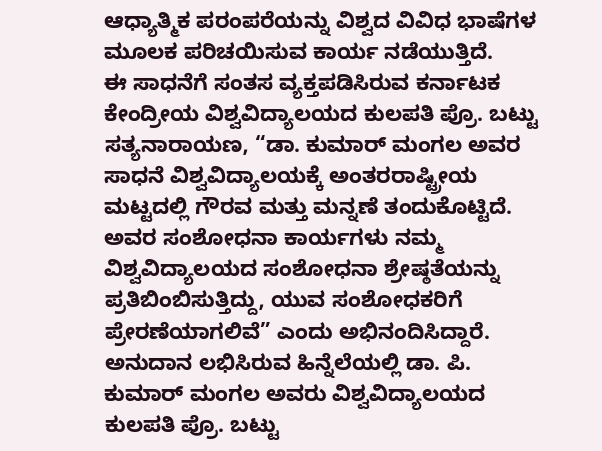ಆಧ್ಯಾತ್ಮಿಕ ಪರಂಪರೆಯನ್ನು ವಿಶ್ವದ ವಿವಿಧ ಭಾಷೆಗಳ ಮೂಲಕ ಪರಿಚಯಿಸುವ ಕಾರ್ಯ ನಡೆಯುತ್ತಿದೆ.
ಈ ಸಾಧನೆಗೆ ಸಂತಸ ವ್ಯಕ್ತಪಡಿಸಿರುವ ಕರ್ನಾಟಕ ಕೇಂದ್ರೀಯ ವಿಶ್ವವಿದ್ಯಾಲಯದ ಕುಲಪತಿ ಪ್ರೊ. ಬಟ್ಟು ಸತ್ಯನಾರಾಯಣ, “ಡಾ. ಕುಮಾರ್ ಮಂಗಲ ಅವರ ಸಾಧನೆ ವಿಶ್ವವಿದ್ಯಾಲಯಕ್ಕೆ ಅಂತರರಾಷ್ಟ್ರೀಯ ಮಟ್ಟದಲ್ಲಿ ಗೌರವ ಮತ್ತು ಮನ್ನಣೆ ತಂದುಕೊಟ್ಟಿದೆ. ಅವರ ಸಂಶೋಧನಾ ಕಾರ್ಯಗಳು ನಮ್ಮ ವಿಶ್ವವಿದ್ಯಾಲಯದ ಸಂಶೋಧನಾ ಶ್ರೇಷ್ಠತೆಯನ್ನು ಪ್ರತಿಬಿಂಬಿಸುತ್ತಿದ್ದು, ಯುವ ಸಂಶೋಧಕರಿಗೆ ಪ್ರೇರಣೆಯಾಗಲಿವೆ” ಎಂದು ಅಭಿನಂದಿಸಿದ್ದಾರೆ.
ಅನುದಾನ ಲಭಿಸಿರುವ ಹಿನ್ನೆಲೆಯಲ್ಲಿ ಡಾ. ಪಿ. ಕುಮಾರ್ ಮಂಗಲ ಅವರು ವಿಶ್ವವಿದ್ಯಾಲಯದ ಕುಲಪತಿ ಪ್ರೊ. ಬಟ್ಟು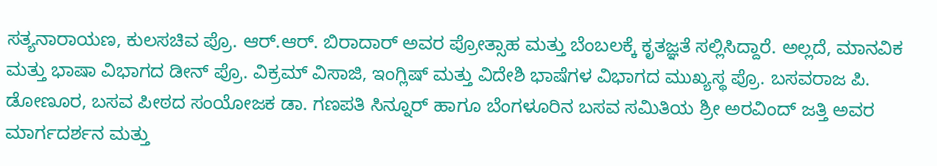ಸತ್ಯನಾರಾಯಣ, ಕುಲಸಚಿವ ಪ್ರೊ. ಆರ್.ಆರ್. ಬಿರಾದಾರ್ ಅವರ ಪ್ರೋತ್ಸಾಹ ಮತ್ತು ಬೆಂಬಲಕ್ಕೆ ಕೃತಜ್ಞತೆ ಸಲ್ಲಿಸಿದ್ದಾರೆ. ಅಲ್ಲದೆ, ಮಾನವಿಕ ಮತ್ತು ಭಾಷಾ ವಿಭಾಗದ ಡೀನ್ ಪ್ರೊ. ವಿಕ್ರಮ್ ವಿಸಾಜಿ, ಇಂಗ್ಲಿಷ್ ಮತ್ತು ವಿದೇಶಿ ಭಾಷೆಗಳ ವಿಭಾಗದ ಮುಖ್ಯಸ್ಥ ಪ್ರೊ. ಬಸವರಾಜ ಪಿ. ಡೋಣೂರ, ಬಸವ ಪೀಠದ ಸಂಯೋಜಕ ಡಾ. ಗಣಪತಿ ಸಿನ್ನೂರ್ ಹಾಗೂ ಬೆಂಗಳೂರಿನ ಬಸವ ಸಮಿತಿಯ ಶ್ರೀ ಅರವಿಂದ್ ಜತ್ತಿ ಅವರ ಮಾರ್ಗದರ್ಶನ ಮತ್ತು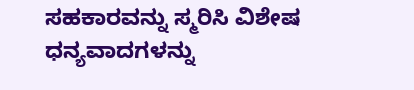ಸಹಕಾರವನ್ನು ಸ್ಮರಿಸಿ ವಿಶೇಷ ಧನ್ಯವಾದಗಳನ್ನು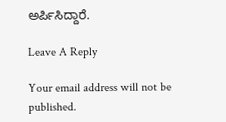ಅರ್ಪಿಸಿದ್ದಾರೆ.

Leave A Reply

Your email address will not be published.